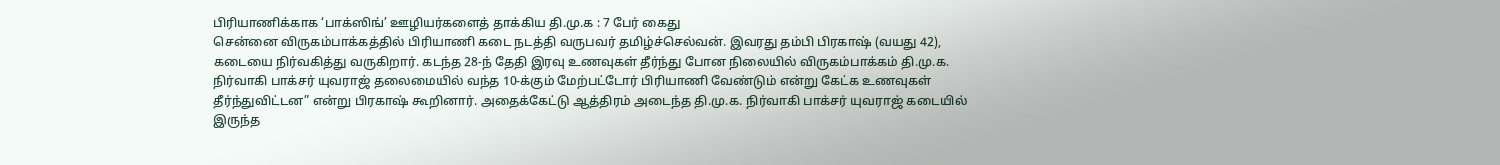பிரியாணிக்காக ‘பாக்ஸிங்’ ஊழியர்களைத் தாக்கிய தி.மு.க : 7 பேர் கைது
சென்னை விருகம்பாக்கத்தில் பிரியாணி கடை நடத்தி வருபவர் தமிழ்ச்செல்வன். இவரது தம்பி பிரகாஷ் (வயது 42), கடையை நிர்வகித்து வருகிறார். கடந்த 28-ந் தேதி இரவு உணவுகள் தீர்ந்து போன நிலையில் விருகம்பாக்கம் தி.மு.க. நிர்வாகி பாக்சர் யுவராஜ் தலைமையில் வந்த 10-க்கும் மேற்பட்டோர் பிரியாணி வேண்டும் என்று கேட்க உணவுகள் தீர்ந்துவிட்டன” என்று பிரகாஷ் கூறினார். அதைக்கேட்டு ஆத்திரம் அடைந்த தி.மு.க. நிர்வாகி பாக்சர் யுவராஜ் கடையில் இருந்த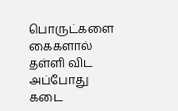பொருட்களை கைகளால் தள்ளி விட அப்போது கடை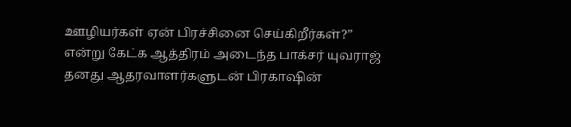ஊழியர்கள் ஏன் பிரச்சினை செய்கிறீர்கள்?” என்று கேட்க ஆத்திரம் அடைந்த பாக்சர் யுவராஜ் தனது ஆதரவாளர்களுடன் பிரகாஷின்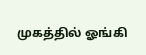முகத்தில் ஓங்கி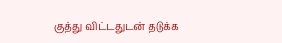குத்து விட்டதுடன் தடுக்க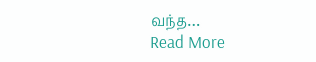வந்த…
Read More